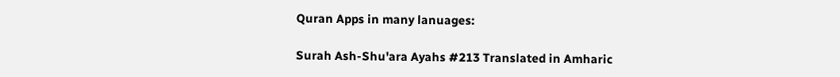Quran Apps in many lanuages:

Surah Ash-Shu'ara Ayahs #213 Translated in Amharic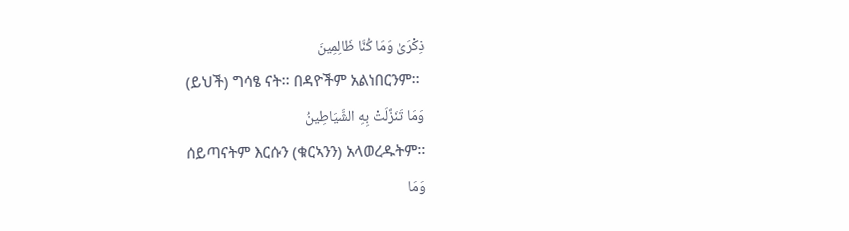ذِكْرَىٰ وَمَا كُنَّا ظَالِمِينَ
(ይህች) ግሳፄ ናት፡፡ በዳዮችም አልነበርንም፡፡
وَمَا تَنَزَّلَتْ بِهِ الشَّيَاطِينُ
ሰይጣናትም እርሱን (ቁርኣንን) አላወረዱትም፡፡
وَمَا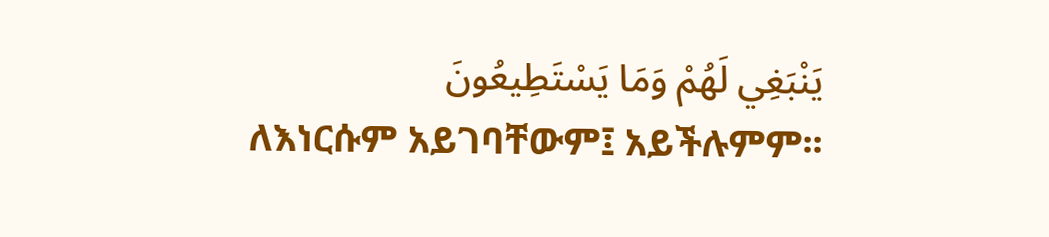يَنْبَغِي لَهُمْ وَمَا يَسْتَطِيعُونَ
ለእነርሱም አይገባቸውም፤ አይችሉምም፡፡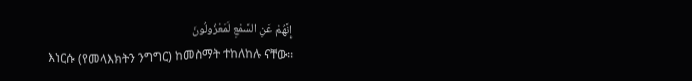إِنَّهُمْ عَنِ السَّمْعِ لَمَعْزُولُونَ
እነርሱ (የመላእክትን ንግግር) ከመስማት ተከለከሉ ናቸው፡፡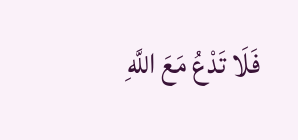فَلَا تَدْعُ مَعَ اللَّهِ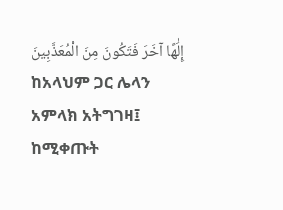إِلَٰهًا آخَرَ فَتَكُونَ مِنَ الْمُعَذَّبِينَ
ከአላህም ጋር ሌላን አምላክ አትግገዛ፤ ከሚቀጡት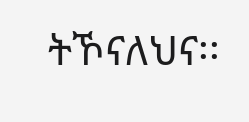ትኾናለህና፡፡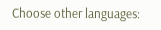Choose other languages: